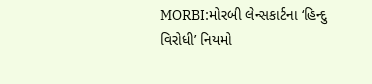MORBI:મોરબી લેન્સકાર્ટના ‘હિન્દુ વિરોધી’ નિયમો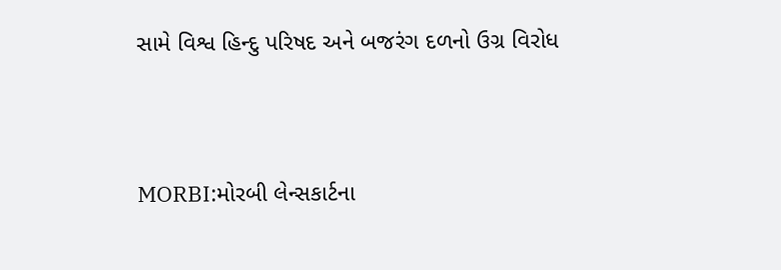સામે વિશ્વ હિન્દુ પરિષદ અને બજરંગ દળનો ઉગ્ર વિરોધ




MORBI:મોરબી લેન્સકાર્ટના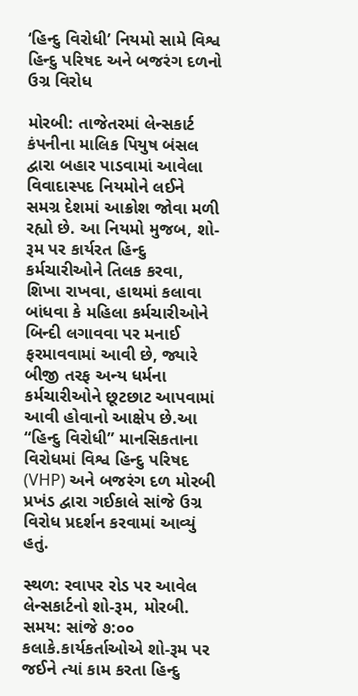‘હિન્દુ વિરોધી’ નિયમો સામે વિશ્વ હિન્દુ પરિષદ અને બજરંગ દળનો ઉગ્ર વિરોધ

મોરબી: તાજેતરમાં લેન્સકાર્ટ કંપનીના માલિક પિયુષ બંસલ દ્વારા બહાર પાડવામાં આવેલા વિવાદાસ્પદ નિયમોને લઈને સમગ્ર દેશમાં આક્રોશ જોવા મળી રહ્યો છે. આ નિયમો મુજબ, શો-રૂમ પર કાર્યરત હિન્દુ કર્મચારીઓને તિલક કરવા, શિખા રાખવા, હાથમાં કલાવા બાંધવા કે મહિલા કર્મચારીઓને બિન્દી લગાવવા પર મનાઈ ફરમાવવામાં આવી છે, જ્યારે બીજી તરફ અન્ય ધર્મના કર્મચારીઓને છૂટછાટ આપવામાં આવી હોવાનો આક્ષેપ છે.આ “હિન્દુ વિરોધી” માનસિકતાના વિરોધમાં વિશ્વ હિન્દુ પરિષદ (VHP) અને બજરંગ દળ મોરબી પ્રખંડ દ્વારા ગઈકાલે સાંજે ઉગ્ર વિરોધ પ્રદર્શન કરવામાં આવ્યું હતું.

સ્થળ: રવાપર રોડ પર આવેલ લેન્સકાર્ટનો શો-રૂમ, મોરબી.
સમય: સાંજે ૭:૦૦ કલાકે.કાર્યકર્તાઓએ શો-રૂમ પર જઈને ત્યાં કામ કરતા હિન્દુ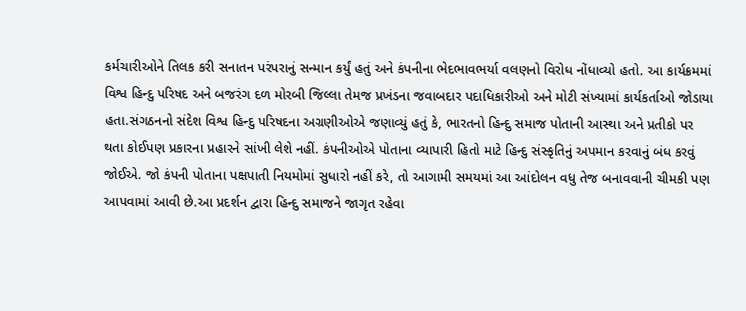કર્મચારીઓને તિલક કરી સનાતન પરંપરાનું સન્માન કર્યું હતું અને કંપનીના ભેદભાવભર્યા વલણનો વિરોધ નોંધાવ્યો હતો. આ કાર્યક્રમમાં વિશ્વ હિન્દુ પરિષદ અને બજરંગ દળ મોરબી જિલ્લા તેમજ પ્રખંડના જવાબદાર પદાધિકારીઓ અને મોટી સંખ્યામાં કાર્યકર્તાઓ જોડાયા હતા.સંગઠનનો સંદેશ વિશ્વ હિન્દુ પરિષદના અગ્રણીઓએ જણાવ્યું હતું કે, ભારતનો હિન્દુ સમાજ પોતાની આસ્થા અને પ્રતીકો પર થતા કોઈપણ પ્રકારના પ્રહારને સાંખી લેશે નહીં. કંપનીઓએ પોતાના વ્યાપારી હિતો માટે હિન્દુ સંસ્કૃતિનું અપમાન કરવાનું બંધ કરવું જોઈએ. જો કંપની પોતાના પક્ષપાતી નિયમોમાં સુધારો નહીં કરે, તો આગામી સમયમાં આ આંદોલન વધુ તેજ બનાવવાની ચીમકી પણ આપવામાં આવી છે.આ પ્રદર્શન દ્વારા હિન્દુ સમાજને જાગૃત રહેવા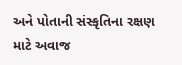અને પોતાની સંસ્કૃતિના રક્ષણ માટે અવાજ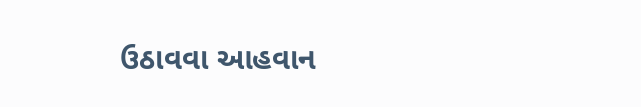ઉઠાવવા આહવાન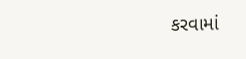કરવામાં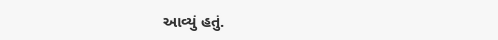આવ્યું હતું.